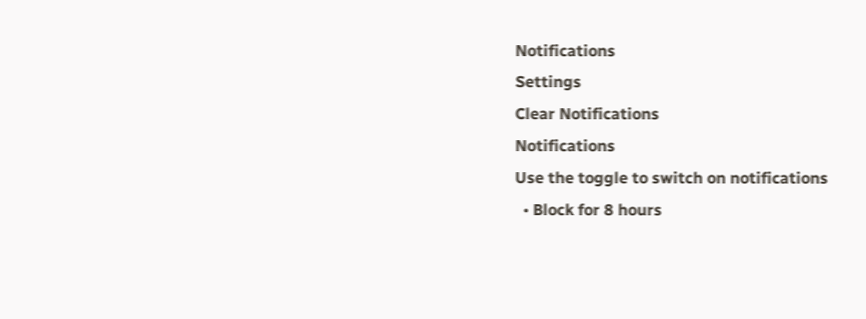Notifications
Settings
Clear Notifications
Notifications
Use the toggle to switch on notifications
  • Block for 8 hours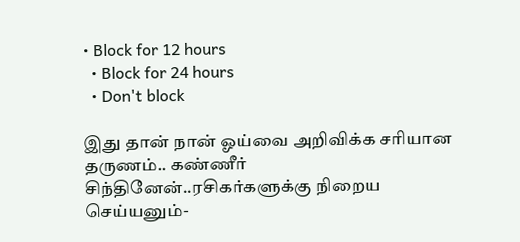• Block for 12 hours
  • Block for 24 hours
  • Don't block

இது தான் நான் ஓய்வை அறிவிக்க சரியான தருணம்.. கண்ணீர் சிந்தினேன்..ரசிகர்களுக்கு நிறைய செய்யனும்-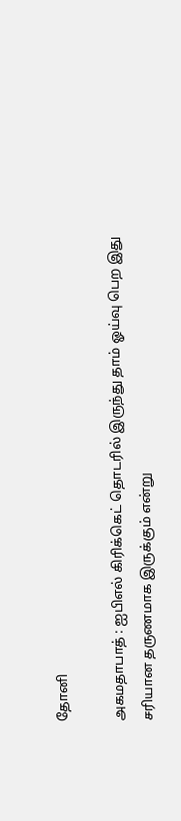தோனி

அகமதாபாத் : ஐபிஎல் கிரிக்கெட் தொடரில் இருந்து தாம் ஓய்வு பெற இது சரியான தருணமாக இருக்கும் என்று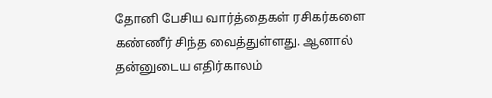தோனி பேசிய வார்த்தைகள் ரசிகர்களை கண்ணீர் சிந்த வைத்துள்ளது. ஆனால் தன்னுடைய எதிர்காலம்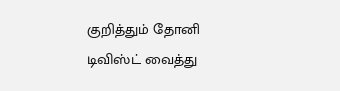குறித்தும் தோனி டிவிஸ்ட் வைத்து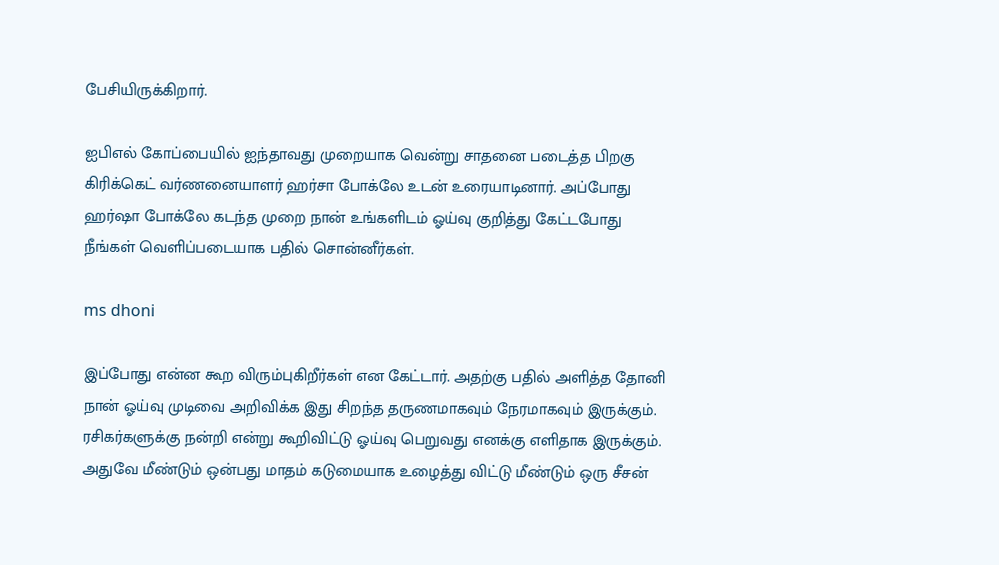பேசியிருக்கிறார்.

ஐபிஎல் கோப்பையில் ஐந்தாவது முறையாக வென்று சாதனை படைத்த பிறகு கிரிக்கெட் வர்ணனையாளர் ஹர்சா போக்லே உடன் உரையாடினார். அப்போது ஹர்ஷா போக்லே கடந்த முறை நான் உங்களிடம் ஓய்வு குறித்து கேட்டபோது நீங்கள் வெளிப்படையாக பதில் சொன்னீர்கள்.

ms dhoni

இப்போது என்ன கூற விரும்புகிறீர்கள் என கேட்டார். அதற்கு பதில் அளித்த தோனி நான் ஓய்வு முடிவை அறிவிக்க இது சிறந்த தருணமாகவும் நேரமாகவும் இருக்கும். ரசிகர்களுக்கு நன்றி என்று கூறிவிட்டு ஓய்வு பெறுவது எனக்கு எளிதாக இருக்கும். அதுவே மீண்டும் ஒன்பது மாதம் கடுமையாக உழைத்து விட்டு மீண்டும் ஒரு சீசன்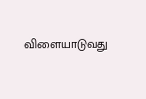விளையாடுவது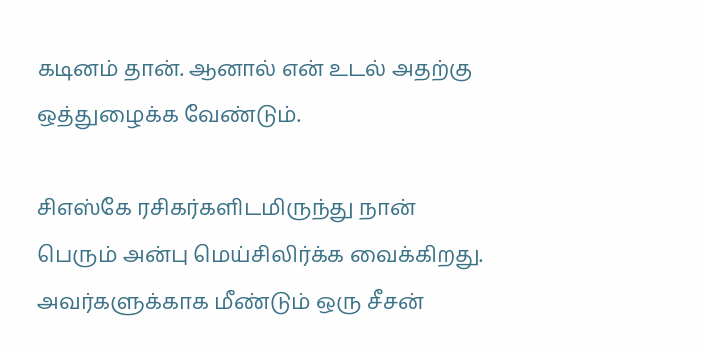கடினம் தான். ஆனால் என் உடல் அதற்கு ஒத்துழைக்க வேண்டும்.

சிஎஸ்கே ரசிகர்களிடமிருந்து நான் பெரும் அன்பு மெய்சிலிர்க்க வைக்கிறது. அவர்களுக்காக மீண்டும் ஒரு சீசன்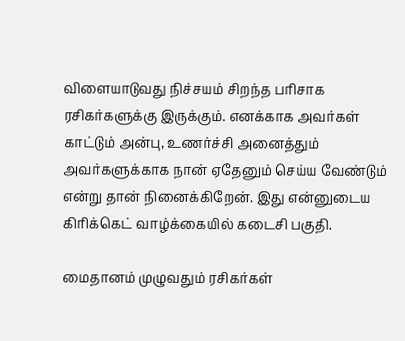விளையாடுவது நிச்சயம் சிறந்த பரிசாக ரசிகர்களுக்கு இருக்கும். எனக்காக அவர்கள் காட்டும் அன்பு, உணர்ச்சி அனைத்தும் அவர்களுக்காக நான் ஏதேனும் செய்ய வேண்டும் என்று தான் நினைக்கிறேன். இது என்னுடைய கிரிக்கெட் வாழ்க்கையில் கடைசி பகுதி.

மைதானம் முழுவதும் ரசிகர்கள்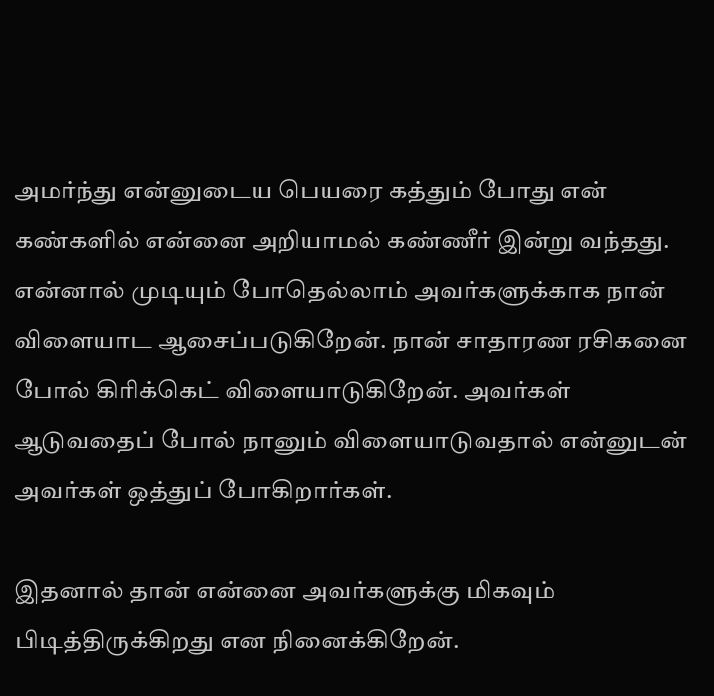அமர்ந்து என்னுடைய பெயரை கத்தும் போது என் கண்களில் என்னை அறியாமல் கண்ணீர் இன்று வந்தது. என்னால் முடியும் போதெல்லாம் அவர்களுக்காக நான் விளையாட ஆசைப்படுகிறேன். நான் சாதாரண ரசிகனை போல் கிரிக்கெட் விளையாடுகிறேன். அவர்கள் ஆடுவதைப் போல் நானும் விளையாடுவதால் என்னுடன் அவர்கள் ஒத்துப் போகிறார்கள்.

இதனால் தான் என்னை அவர்களுக்கு மிகவும் பிடித்திருக்கிறது என நினைக்கிறேன்.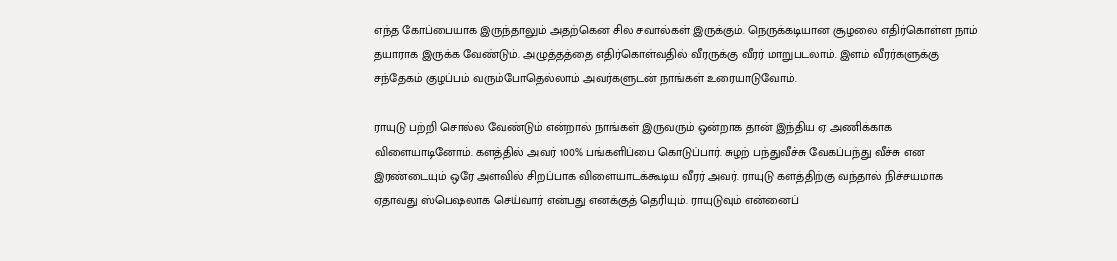எந்த கோப்பையாக இருந்தாலும் அதற்கென சில சவால்கள் இருக்கும். நெருக்கடியான சூழலை எதிர்கொள்ள நாம் தயாராக இருக்க வேண்டும். அழுத்தத்தை எதிர்கொள்வதில் வீரருக்கு வீரர் மாறுபடலாம். இளம் வீரர்களுக்கு சந்தேகம் குழப்பம் வரும்போதெல்லாம் அவர்களுடன் நாங்கள் உரையாடுவோம்.

ராயுடு பற்றி சொல்ல வேண்டும் என்றால் நாங்கள் இருவரும் ஒன்றாக தான் இந்திய ஏ அணிக்காக விளையாடினோம். களத்தில் அவர் 100% பங்களிப்பை கொடுப்பார். சுழற் பந்துவீச்சு வேகப்பந்து வீச்சு என இரண்டையும் ஒரே அளவில் சிறப்பாக விளையாடக்கூடிய வீரர் அவர். ராயுடு களத்திற்கு வந்தால் நிச்சயமாக ஏதாவது ஸ்பெஷலாக செய்வார் என்பது எனக்குத் தெரியும். ராயுடுவும் என்னைப்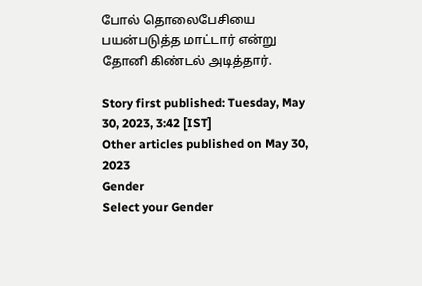போல் தொலைபேசியை பயன்படுத்த மாட்டார் என்று தோனி கிண்டல் அடித்தார்.

Story first published: Tuesday, May 30, 2023, 3:42 [IST]
Other articles published on May 30, 2023
Gender
Select your Gender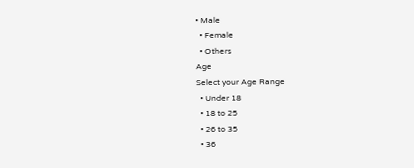• Male
  • Female
  • Others
Age
Select your Age Range
  • Under 18
  • 18 to 25
  • 26 to 35
  • 36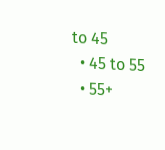to 45
  • 45 to 55
  • 55+